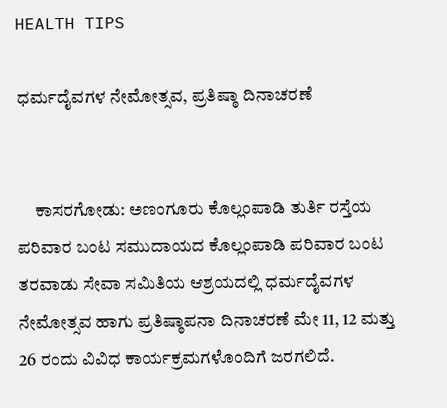HEALTH TIPS

ಧರ್ಮದೈವಗಳ ನೇಮೋತ್ಸವ, ಪ್ರತಿಷ್ಠಾ ದಿನಾಚರಣೆ


     ಕಾಸರಗೋಡು: ಅಣಂಗೂರು ಕೊಲ್ಲಂಪಾಡಿ ತುರ್ತಿ ರಸ್ತೆಯ ಪರಿವಾರ ಬಂಟ ಸಮುದಾಯದ ಕೊಲ್ಲಂಪಾಡಿ ಪರಿವಾರ ಬಂಟ ತರವಾಡು ಸೇವಾ ಸಮಿತಿಯ ಆಶ್ರಯದಲ್ಲಿ ಧರ್ಮದೈವಗಳ ನೇಮೋತ್ಸವ ಹಾಗು ಪ್ರತಿಷ್ಠಾಪನಾ ದಿನಾಚರಣೆ ಮೇ 11, 12 ಮತ್ತು 26 ರಂದು ವಿವಿಧ ಕಾರ್ಯಕ್ರಮಗಳೊಂದಿಗೆ ಜರಗಲಿದೆ.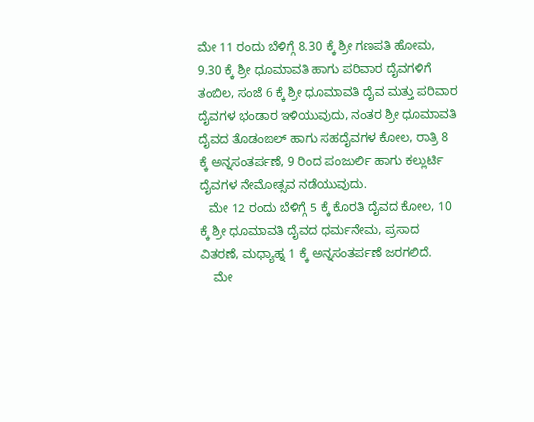ಮೇ 11 ರಂದು ಬೆಳಿಗ್ಗೆ 8.30 ಕ್ಕೆ ಶ್ರೀ ಗಣಪತಿ ಹೋಮ, 9.30 ಕ್ಕೆ ಶ್ರೀ ಧೂಮಾವತಿ ಹಾಗು ಪರಿವಾರ ದೈವಗಳಿಗೆ ತಂಬಿಲ, ಸಂಜೆ 6 ಕ್ಕೆ ಶ್ರೀ ಧೂಮಾವತಿ ದೈವ ಮತ್ತು ಪರಿವಾರ ದೈವಗಳ ಭಂಡಾರ ಇಳಿಯುವುದು, ನಂತರ ಶ್ರೀ ಧೂಮಾವತಿ ದೈವದ ತೊಡಂಙಲ್ ಹಾಗು ಸಹದೈವಗಳ ಕೋಲ, ರಾತ್ರಿ 8 ಕ್ಕೆ ಅನ್ನಸಂತರ್ಪಣೆ, 9 ರಿಂದ ಪಂಜುರ್ಲಿ ಹಾಗು ಕಲ್ಲುರ್ಟಿ ದೈವಗಳ ನೇಮೋತ್ಸವ ನಡೆಯುವುದು.
   ಮೇ 12 ರಂದು ಬೆಳಿಗ್ಗೆ 5 ಕ್ಕೆ ಕೊರತಿ ದೈವದ ಕೋಲ, 10 ಕ್ಕೆ ಶ್ರೀ ಧೂಮಾವತಿ ದೈವದ ಧರ್ಮನೇಮ, ಪ್ರಸಾದ ವಿತರಣೆ, ಮಧ್ಯಾಹ್ನ 1 ಕ್ಕೆ ಅನ್ನಸಂತರ್ಪಣೆ ಜರಗಲಿದೆ.
    ಮೇ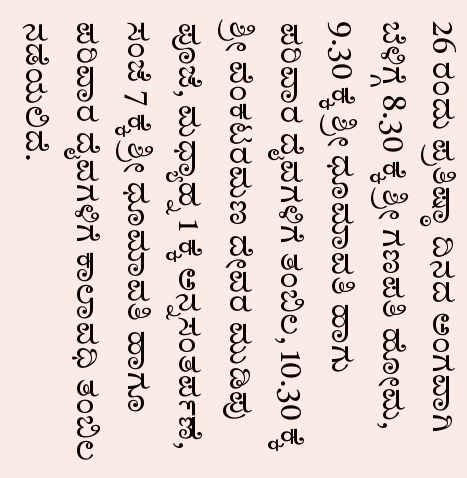26 ರಂದು ಪ್ರತಿಷ್ಠಾ ದಿನದ ಅಂಗವಾಗಿ ಬೆಳಿಗ್ಗೆ 8.30 ಕ್ಕೆ ಶ್ರೀ ಗಣಪತಿ ಹೋಮ, 9.30 ಕ್ಕೆ ಶ್ರೀ ಧೂಮಾವತಿ ಹಾಗು ಪರಿವಾರ ದೈವಗಳಿಗೆ ತಂಬಿಲ, 10.30 ಕ್ಕೆ ಶ್ರೀ ವೆಂಕಟರಮಣ ದೇವರ ಮುಡಿಪು ಪೂಜೆ, ಮಧ್ಯಾಹ್ನ 1 ಕ್ಕೆ ಅನ್ನಸಂತರ್ಪಣೆ, ಸಂಜೆ 7 ಕ್ಕೆ ಶ್ರೀ ಧೂಮಾವತಿ ಹಾಗೂ ಪರಿವಾರ ದೈವಗಳಿಗೆ ಕಾಲಾವಧಿ ತಂಬಿಲ ನಡೆಯಲಿದೆ.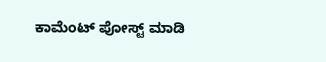ಕಾಮೆಂಟ್‌‌ ಪೋಸ್ಟ್‌ ಮಾಡಿ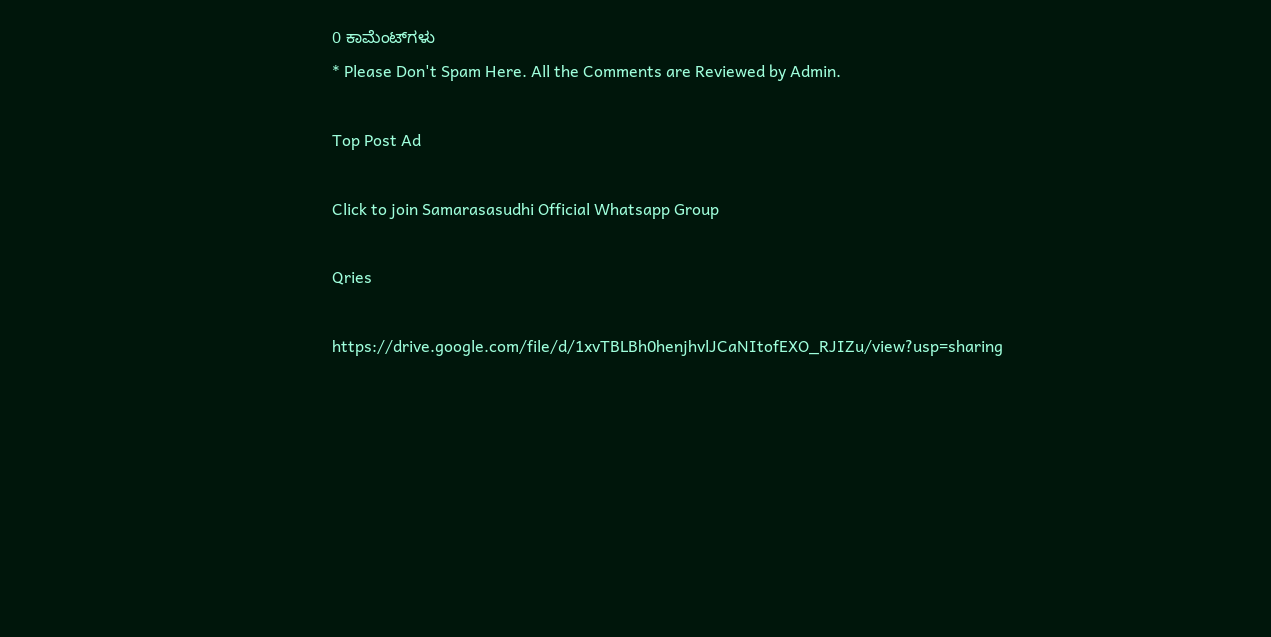0 ಕಾಮೆಂಟ್‌ಗಳು
* Please Don't Spam Here. All the Comments are Reviewed by Admin.

Top Post Ad

Click to join Samarasasudhi Official Whatsapp Group

Qries

https://drive.google.com/file/d/1xvTBLBh0henjhvlJCaNItofEXO_RJIZu/view?usp=sharing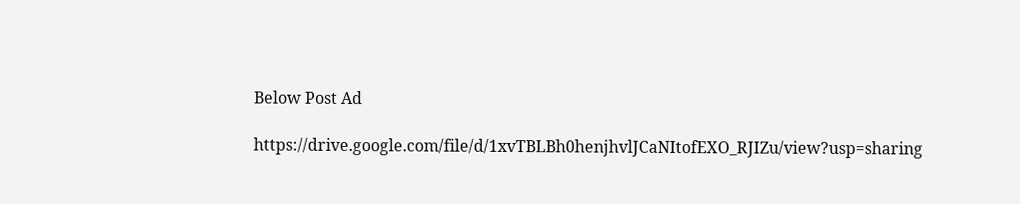Below Post Ad

https://drive.google.com/file/d/1xvTBLBh0henjhvlJCaNItofEXO_RJIZu/view?usp=sharing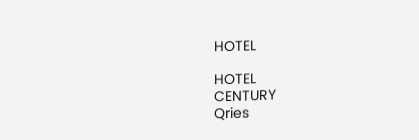HOTEL

HOTEL
CENTURY
Qries